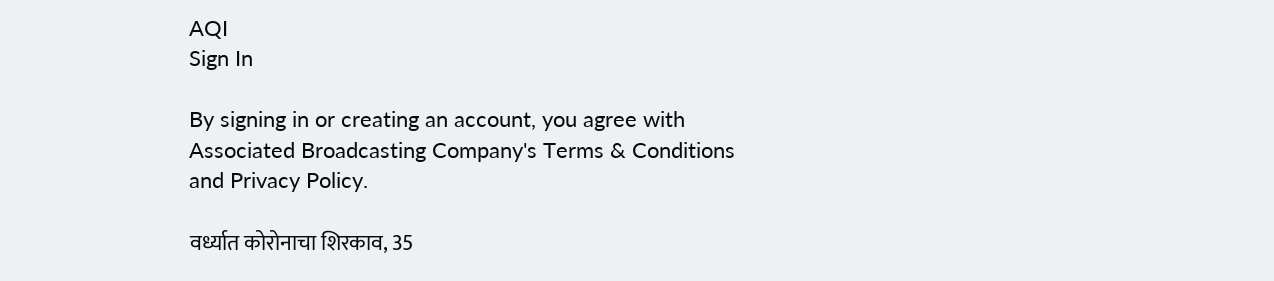AQI
Sign In

By signing in or creating an account, you agree with Associated Broadcasting Company's Terms & Conditions and Privacy Policy.

वर्ध्यात कोरोनाचा शिरकाव, 35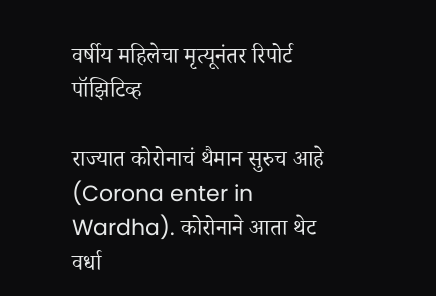वर्षीय महिलेचा मृत्यूनंतर रिपोर्ट पॉझिटिव्ह

राज्यात कोरोनाचं थैमान सुरुच आहे (Corona enter in Wardha). कोरोनाने आता थेट वर्धा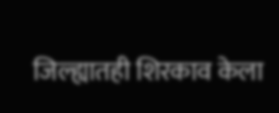जिल्ह्यातही शिरकाव केला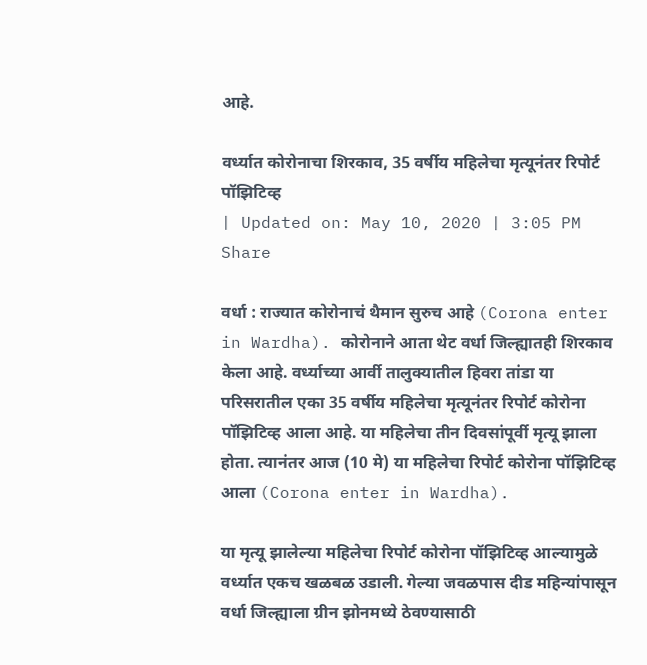आहे.

वर्ध्यात कोरोनाचा शिरकाव, 35 वर्षीय महिलेचा मृत्यूनंतर रिपोर्ट पॉझिटिव्ह
| Updated on: May 10, 2020 | 3:05 PM
Share

वर्धा : राज्यात कोरोनाचं थैमान सुरुच आहे (Corona enter in Wardha). कोरोनाने आता थेट वर्धा जिल्ह्यातही शिरकाव केला आहे. वर्ध्याच्या आर्वी तालुक्यातील हिवरा तांडा या परिसरातील एका 35 वर्षीय महिलेचा मृत्यूनंतर रिपोर्ट कोरोना पॉझिटिव्ह आला आहे. या महिलेचा तीन दिवसांपूर्वी मृत्यू झाला होता. त्यानंतर आज (10 मे) या महिलेचा रिपोर्ट कोरोना पॉझिटिव्ह आला (Corona enter in Wardha).

या मृत्यू झालेल्या महिलेचा रिपोर्ट कोरोना पॉझिटिव्ह आल्यामुळे वर्ध्यात एकच खळबळ उडाली. गेल्या जवळपास दीड महिन्यांपासून वर्धा जिल्ह्याला ग्रीन झोनमध्ये ठेवण्यासाठी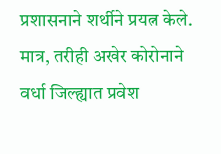प्रशासनाने शर्थीने प्रयत्न केले. मात्र, तरीही अखेर कोरोनाने वर्धा जिल्ह्यात प्रवेश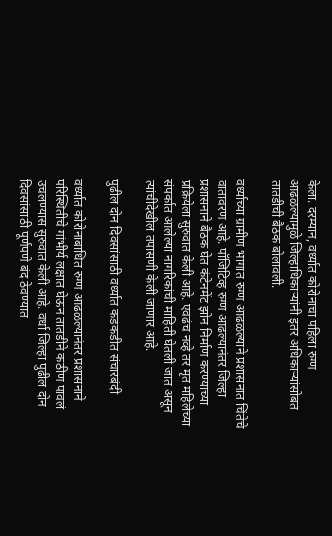केला. दरम्यान, वर्ध्यात कोरोनाचा पहिला रुग्ण आढळल्यामुळे जिल्हाधिकाऱ्यांनी इतर अधिकाऱ्यांसोबत तातडीची बैठक बोलावली.

वर्ध्याच्या ग्रामीण भागात रुग्ण आढळल्याने प्रशासनात चिंतेचे वातावरण आहे. पॉजिटिव्ह रुग्ण आढल्यानंतर जिल्हा प्रशासनाने बैठक घेत कंटेनमेंट झोन निर्माण करण्याच्या प्रक्रियेला सुरुवात केली आहे. एवढंच नव्हे तर मृत महिलेच्या संपर्कात आलेल्या नागरिकांची माहिती घेतली जात असून त्यांचीदेखील तपासणी केली जाणार आहे.

पुढील दोन दिवसांसाठी वर्ध्यात कडकडीत संचारबंदी

वर्ध्यात कोरोनाबाधित रुग्ण आढळल्यानंतर प्रशासनाने परिस्थितीचे गांभीर्य लक्षात घेऊन तातडीने कठीण पावलं उचलण्यास सुरुवात केली आहे. वर्धा जिल्हा पुढील दोन दिवसांसाठी पूर्णपणे बंद ठेवण्यात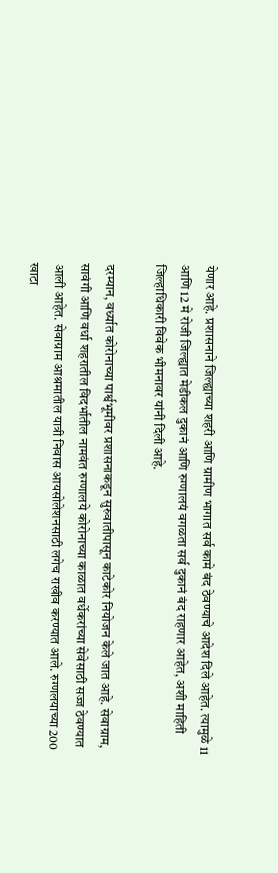येणार आहे. प्रशासनाने जिल्ह्याच्या शहरी आणि ग्रामीण भागात सर्व कामे बंद ठेवण्याचे आदेश दिले आहेत. त्यामुळे 11 आणि 12 मे रोजी जिल्ह्यात मेडीकल दुकानं आणि रुग्णालयं वगळता सर्व दुकानं बंद राहणार आहेत, अशी माहिती जिल्हाधिकारी विवेक भीमनावर यांनी दिली आहे.

दरम्यान, वर्ध्यात कोरोनाच्या पार्श्वभूमीवर प्रशासनाकडून सुरुवातीपासून काटेकोर नियोजन केले जात आहे. सेवाग्राम, सावंगी आणि वर्धा शहरातील विदर्भातील नामवंत रुग्णालये कोरोनाच्या काळात वर्धेकरांच्या सेवेसाठी सज्ज ठेवण्यात आली आहेत. सेवाग्राम आश्रमातील यात्री निवास आयसोलेशनसाठी लगेच राखीव करण्यात आले. रुग्णलयाच्या 200 खाटा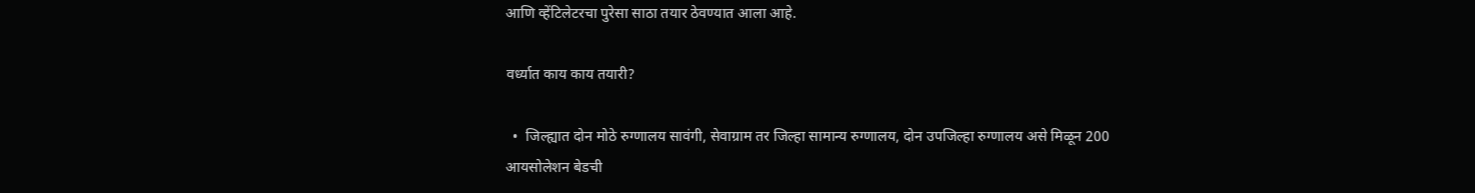आणि व्हेंटिलेटरचा पुरेसा साठा तयार ठेवण्यात आला आहे.

वर्ध्यात काय काय तयारी?

  •  जिल्ह्यात दोन मोठे रुग्णालय सावंगी, सेवाग्राम तर जिल्हा सामान्य रुग्णालय, दोन उपजिल्हा रुग्णालय असे मिळून 200 आयसोलेशन बेडची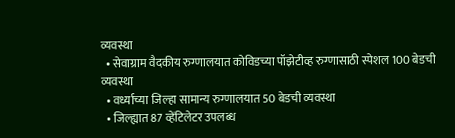व्यवस्था
  • सेवाग्राम वैदकीय रुग्णालयात कोविडच्या पॉझेटीव्ह रुग्णासाठी स्पेशल 100 बेडची व्यवस्था
  • वर्ध्याच्या जिल्हा सामान्य रुग्णालयात 50 बेडची व्यवस्था
  • जिल्ह्यात 87 व्हेंटिलेटर उपलब्ध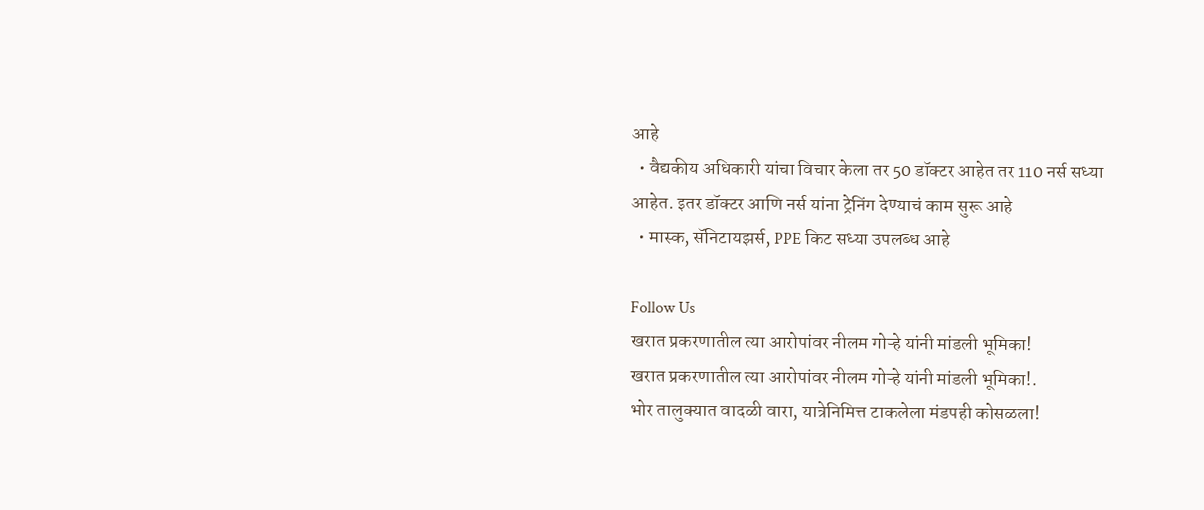आहे
  • वैद्यकीय अधिकारी यांचा विचार केला तर 50 डॉक्टर आहेत तर 110 नर्स सध्या आहेत. इतर डॉक्टर आणि नर्स यांना ट्रेनिंग देण्याचं काम सुरू आहे
  • मास्क, सॅनिटायझर्स, PPE किट सध्या उपलब्ध आहे

Follow Us
खरात प्रकरणातील त्या आरोपांवर नीलम गोऱ्हे यांनी मांडली भूमिका!
खरात प्रकरणातील त्या आरोपांवर नीलम गोऱ्हे यांनी मांडली भूमिका!.
भोर तालुक्यात वादळी वारा, यात्रेनिमित्त टाकलेला मंडपही कोसळला!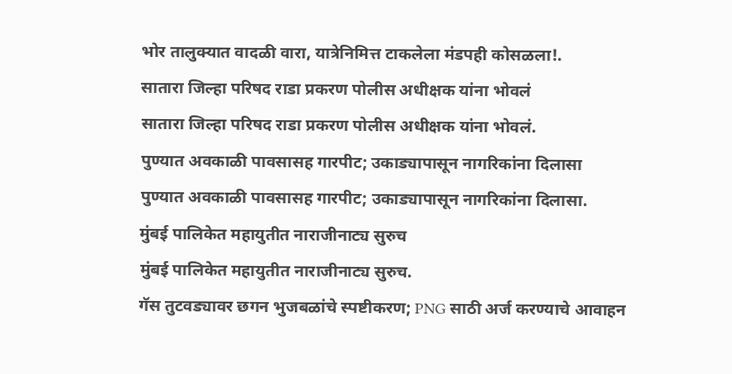भोर तालुक्यात वादळी वारा, यात्रेनिमित्त टाकलेला मंडपही कोसळला!.
सातारा जिल्हा परिषद राडा प्रकरण पोलीस अधीक्षक यांना भोवलं
सातारा जिल्हा परिषद राडा प्रकरण पोलीस अधीक्षक यांना भोवलं.
पुण्यात अवकाळी पावसासह गारपीट; उकाड्यापासून नागरिकांना दिलासा
पुण्यात अवकाळी पावसासह गारपीट; उकाड्यापासून नागरिकांना दिलासा.
मुंबई पालिकेत महायुतीत नाराजीनाट्य सुरुच
मुंबई पालिकेत महायुतीत नाराजीनाट्य सुरुच.
गॅस तुटवड्यावर छगन भुजबळांचे स्पष्टीकरण; PNG साठी अर्ज करण्याचे आवाहन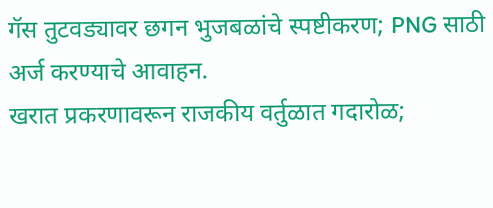गॅस तुटवड्यावर छगन भुजबळांचे स्पष्टीकरण; PNG साठी अर्ज करण्याचे आवाहन.
खरात प्रकरणावरून राजकीय वर्तुळात गदारोळ;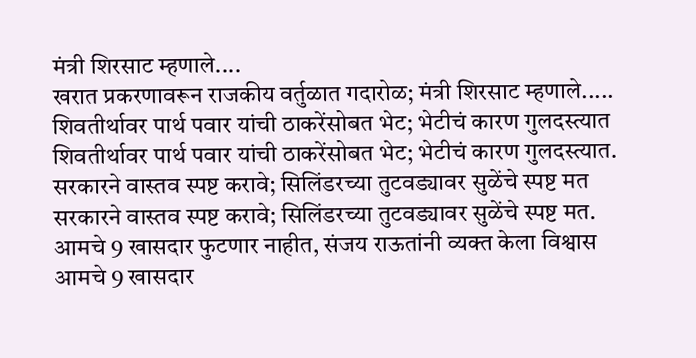मंत्री शिरसाट म्हणाले....
खरात प्रकरणावरून राजकीय वर्तुळात गदारोळ; मंत्री शिरसाट म्हणाले.....
शिवतीर्थावर पार्थ पवार यांची ठाकरेंसोबत भेट; भेटीचं कारण गुलदस्त्यात
शिवतीर्थावर पार्थ पवार यांची ठाकरेंसोबत भेट; भेटीचं कारण गुलदस्त्यात.
सरकारने वास्तव स्पष्ट करावे; सिलिंडरच्या तुटवड्यावर सुळेंचे स्पष्ट मत
सरकारने वास्तव स्पष्ट करावे; सिलिंडरच्या तुटवड्यावर सुळेंचे स्पष्ट मत.
आमचे 9 खासदार फुटणार नाहीत, संजय राऊतांनी व्यक्त केला विश्वास
आमचे 9 खासदार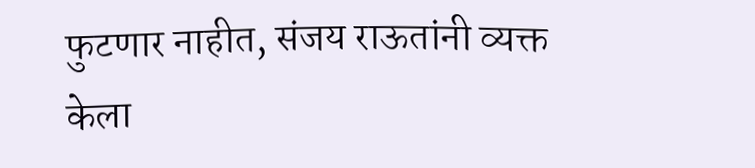फुटणार नाहीत, संजय राऊतांनी व्यक्त केला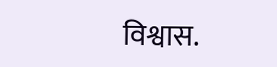विश्वास.